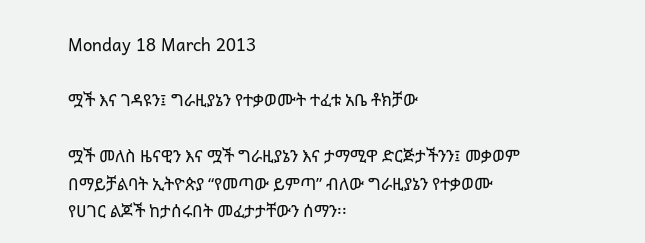Monday 18 March 2013

ሟች እና ገዳዩን፤ ግራዚያኔን የተቃወሙት ተፈቱ አቤ ቶክቻው

ሟች መለስ ዜናዊን እና ሟች ግራዚያኔን እና ታማሚዋ ድርጅታችንን፤ መቃወም በማይቻልባት ኢትዮጵያ “የመጣው ይምጣ” ብለው ግራዚያኔን የተቃወሙ የሀገር ልጆች ከታሰሩበት መፈታታቸውን ሰማን፡፡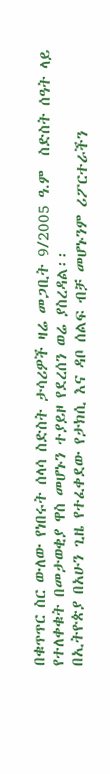በቁጥጥር ስር ውለው የነበሩት ሰላሳ ስድስት ታሳሪዎች ዛሬ መጋቢት 9/2005 ዓ.ም  ስድስት ሰዓት ላይ የተለቀቁት በመታወቂያ ዋስ መሆኑን ተያይዞ የደረሰን ወሬ ያስረዳል፡፡
በኢትዮጵያ በአሁን ጊዜ የተፈቀደው የታክሲ እና ዳቦ ሰልፍ ብቻ መሆኑንም ሪፖርተራችን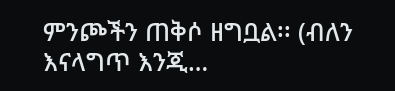ምንጮችን ጠቅሶ ዘግቧል፡፡ (ብለን እናላግጥ እንጂ…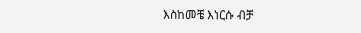እስከመቼ እነርሱ ብቻ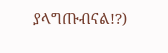ያላግጡብናል!?)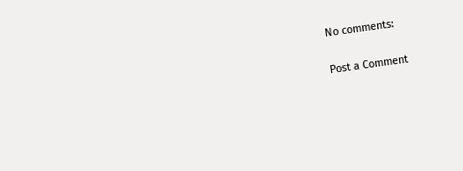No comments:

Post a Comment